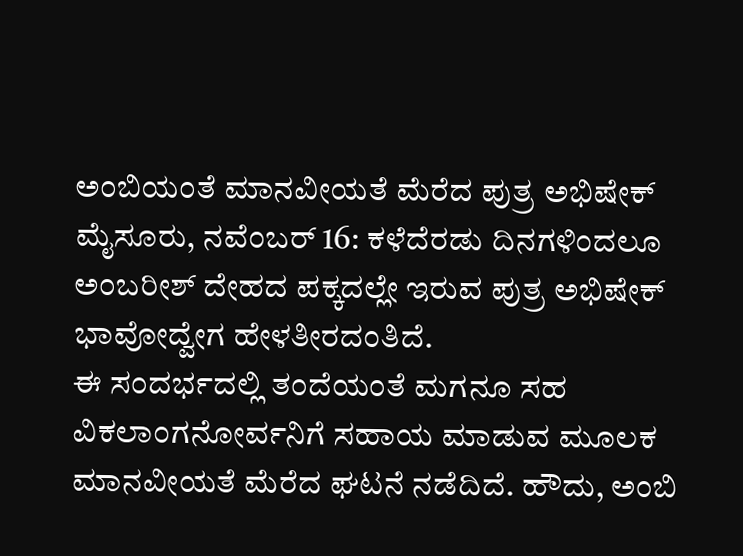ಅಂಬಿಯಂತೆ ಮಾನವೀಯತೆ ಮೆರೆದ ಪುತ್ರ ಅಭಿಷೇಕ್
ಮೈಸೂರು, ನವೆಂಬರ್ 16: ಕಳೆದೆರಡು ದಿನಗಳಿಂದಲೂ ಅಂಬರೀಶ್ ದೇಹದ ಪಕ್ಕದಲ್ಲೇ ಇರುವ ಪುತ್ರ ಅಭಿಷೇಕ್ ಭಾವೋದ್ವೇಗ ಹೇಳತೀರದಂತಿದೆ.
ಈ ಸಂದರ್ಭದಲ್ಲಿ ತಂದೆಯಂತೆ ಮಗನೂ ಸಹ ವಿಕಲಾಂಗನೋರ್ವನಿಗೆ ಸಹಾಯ ಮಾಡುವ ಮೂಲಕ ಮಾನವೀಯತೆ ಮೆರೆದ ಘಟನೆ ನಡೆದಿದೆ. ಹೌದು, ಅಂಬಿ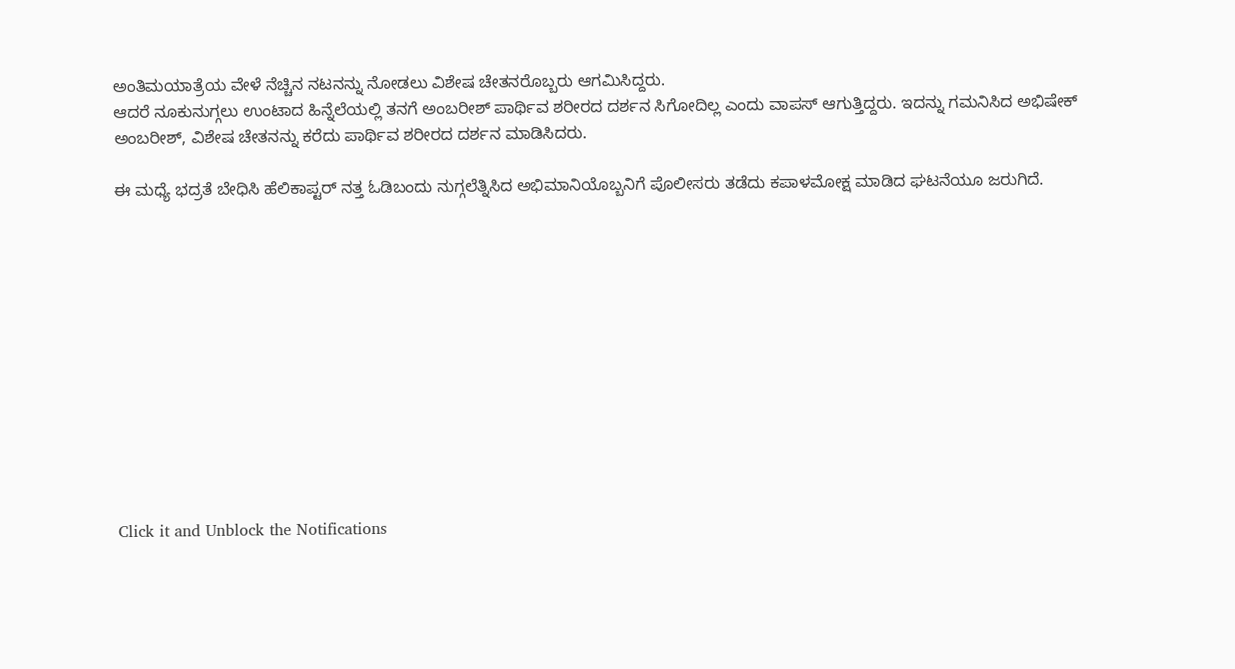ಅಂತಿಮಯಾತ್ರೆಯ ವೇಳೆ ನೆಚ್ಚಿನ ನಟನನ್ನು ನೋಡಲು ವಿಶೇಷ ಚೇತನರೊಬ್ಬರು ಆಗಮಿಸಿದ್ದರು.
ಆದರೆ ನೂಕುನುಗ್ಗಲು ಉಂಟಾದ ಹಿನ್ನೆಲೆಯಲ್ಲಿ ತನಗೆ ಅಂಬರೀಶ್ ಪಾರ್ಥಿವ ಶರೀರದ ದರ್ಶನ ಸಿಗೋದಿಲ್ಲ ಎಂದು ವಾಪಸ್ ಆಗುತ್ತಿದ್ದರು. ಇದನ್ನು ಗಮನಿಸಿದ ಅಭಿಷೇಕ್ ಅಂಬರೀಶ್, ವಿಶೇಷ ಚೇತನನ್ನು ಕರೆದು ಪಾರ್ಥಿವ ಶರೀರದ ದರ್ಶನ ಮಾಡಿಸಿದರು.

ಈ ಮಧ್ಯೆ ಭದ್ರತೆ ಬೇಧಿಸಿ ಹೆಲಿಕಾಪ್ಟರ್ ನತ್ತ ಓಡಿಬಂದು ನುಗ್ಗಲೆತ್ನಿಸಿದ ಅಭಿಮಾನಿಯೊಬ್ಬನಿಗೆ ಪೊಲೀಸರು ತಡೆದು ಕಪಾಳಮೋಕ್ಷ ಮಾಡಿದ ಘಟನೆಯೂ ಜರುಗಿದೆ.












Click it and Unblock the Notifications